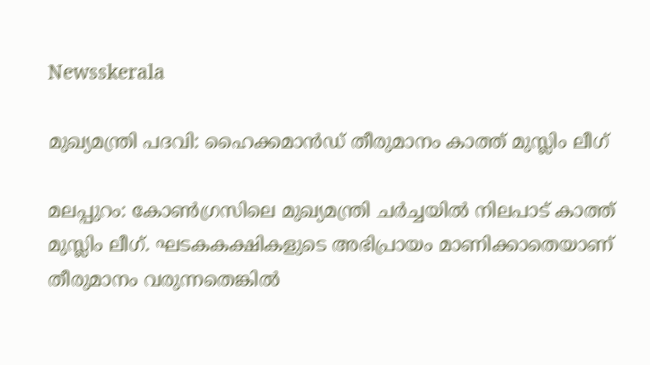Newsskerala

മുഖ്യമന്ത്രി പദവി: ഹൈക്കമാന്‍ഡ് തീരുമാനം കാത്ത് മുസ്ലിം ലീഗ്

മലപ്പുറം: കോണ്‍ഗ്രസിലെ മുഖ്യമന്ത്രി ചര്‍ച്ചയില്‍ നിലപാട് കാത്ത് മുസ്ലിം ലീഗ്. ഘടകകക്ഷികളുടെ അഭിപ്രായം മാണിക്കാതെയാണ് തീരുമാനം വരുന്നതെങ്കില്‍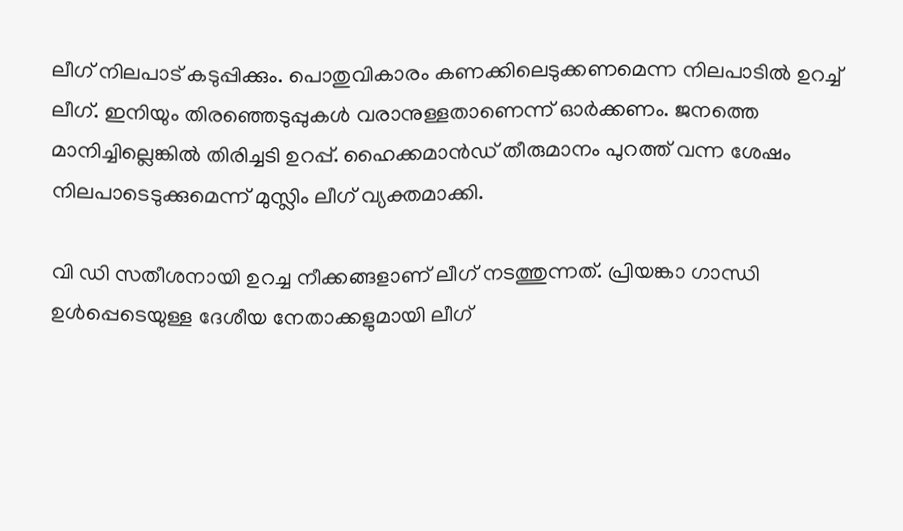ലീഗ് നിലപാട് കടുപ്പിക്കും. പൊതുവികാരം കണക്കിലെടുക്കണമെന്ന നിലപാടില്‍ ഉറച്ച് ലീഗ്. ഇനിയും തിരഞ്ഞെടുപ്പുകള്‍ വരാനുള്ളതാണെന്ന് ഓര്‍ക്കണം. ജനത്തെ മാനിച്ചില്ലെങ്കില്‍ തിരിച്ചടി ഉറപ്പ്. ഹൈക്കമാന്‍ഡ് തീരുമാനം പുറത്ത് വന്ന ശേഷം നിലപാടെടുക്കുമെന്ന് മുസ്ലിം ലീഗ് വ്യക്തമാക്കി.

വി ഡി സതീശനായി ഉറച്ച നീക്കങ്ങളാണ് ലീഗ് നടത്തുന്നത്. പ്രിയങ്കാ ഗാന്ധി ഉള്‍പ്പെടെയുള്ള ദേശീയ നേതാക്കളുമായി ലീഗ്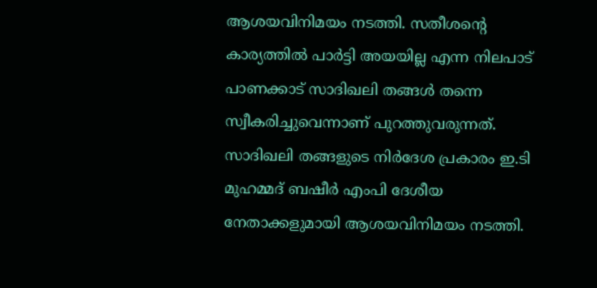ആശയവിനിമയം നടത്തി. സതീശന്റെ കാര്യത്തില്‍ പാര്‍ട്ടി അയയില്ല എന്ന നിലപാട് പാണക്കാട് സാദിഖലി തങ്ങള്‍ തന്നെ സ്വീകരിച്ചുവെന്നാണ് പുറത്തുവരുന്നത്. സാദിഖലി തങ്ങളുടെ നിര്‍ദേശ പ്രകാരം ഇ.ടി മുഹമ്മദ് ബഷീര്‍ എംപി ദേശീയ നേതാക്കളുമായി ആശയവിനിമയം നടത്തി.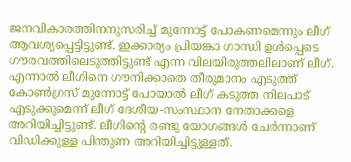ജനവികാരത്തിനനുസരിച്ച് മുന്നോട്ട് പോകണമെന്നും ലീഗ് ആവശ്യപ്പെട്ടിട്ടുണ്ട്. ഇക്കാര്യം പ്രിയങ്കാ ഗാന്ധി ഉള്‍പ്പെടെ ഗൗരവത്തിലെടുത്തിട്ടുണ്ട് എന്ന വിലയിരുത്തലിലാണ് ലീഗ്. എന്നാല്‍ ലീഗിനെ ഗൗനിക്കാതെ തീരുമാനം എടുത്ത് കോണ്‍ഗ്രസ് മുന്നോട്ട് പോയാല്‍ ലീഗ് കടുത്ത നിലപാട് എടുക്കുമെന്ന് ലീഗ് ദേശീയ-സംസ്ഥാന നേതാക്കളെ അറിയിച്ചിട്ടുണ്ട്. ലീഗിന്റെ രണ്ടു യോഗങ്ങള്‍ ചേര്‍ന്നാണ് വിഡിക്കുള്ള പിന്തുണ അറിയിച്ചിട്ടുള്ളത്.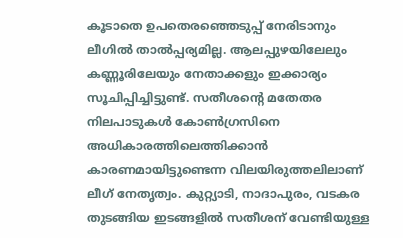കൂടാതെ ഉപതെരഞ്ഞെടുപ്പ് നേരിടാനും ലീഗില്‍ താല്‍പ്പര്യമില്ല. ആലപ്പുഴയിലേലും കണ്ണൂരിലേയും നേതാക്കളും ഇക്കാര്യം സൂചിപ്പിച്ചിട്ടുണ്ട്. സതീശന്റെ മതേതര നിലപാടുകള്‍ കോണ്‍ഗ്രസിനെ അധികാരത്തിലെത്തിക്കാന്‍ കാരണമായിട്ടുണ്ടെന്ന വിലയിരുത്തലിലാണ് ലീഗ് നേതൃത്വം. കുറ്റ്യാടി, നാദാപുരം, വടകര തുടങ്ങിയ ഇടങ്ങളില്‍ സതീശന് വേണ്ടിയുള്ള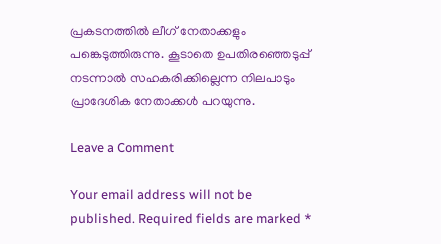പ്രകടനത്തില്‍ ലീഗ് നേതാക്കളും പങ്കെടുത്തിരുന്നു. കൂടാതെ ഉപതിരഞ്ഞെടുപ്പ് നടന്നാല്‍ സഹകരിക്കില്ലെന്ന നിലപാടും പ്രാദേശിക നേതാക്കള്‍ പറയുന്നു.

Leave a Comment

Your email address will not be published. Required fields are marked *